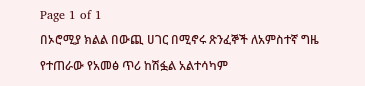Page 1 of 1
በኦሮሚያ ክልል በውጪ ሀገር በሚኖሩ ጽንፈኞች ለአምስተኛ ግዜ የተጠራው የአመፅ ጥሪ ከሽፏል አልተሳካም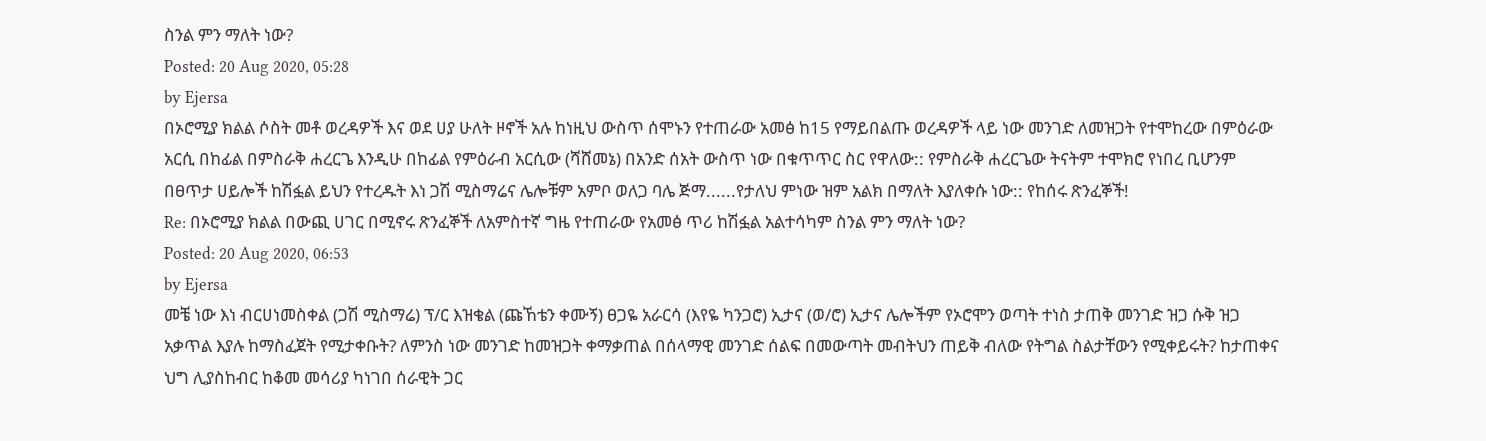ስንል ምን ማለት ነው?
Posted: 20 Aug 2020, 05:28
by Ejersa
በኦሮሚያ ክልል ሶስት መቶ ወረዳዎች እና ወደ ሀያ ሁለት ዞኖች አሉ ከነዚህ ውስጥ ሰሞኑን የተጠራው አመፅ ከ15 የማይበልጡ ወረዳዎች ላይ ነው መንገድ ለመዝጋት የተሞከረው በምዕራው አርሲ በከፊል በምስራቅ ሐረርጌ እንዲሁ በከፊል የምዕራብ አርሲው (ሻሸመኔ) በአንድ ሰአት ውስጥ ነው በቁጥጥር ስር የዋለው:: የምስራቅ ሐረርጌው ትናትም ተሞክሮ የነበረ ቢሆንም በፀጥታ ሀይሎች ከሽፏል ይህን የተረዱት እነ ጋሽ ሚስማሬና ሌሎቹም አምቦ ወለጋ ባሌ ጅማ......የታለህ ምነው ዝም አልክ በማለት እያለቀሱ ነው:: የከሰሩ ጽንፈኞች!
Re: በኦሮሚያ ክልል በውጪ ሀገር በሚኖሩ ጽንፈኞች ለአምስተኛ ግዜ የተጠራው የአመፅ ጥሪ ከሽፏል አልተሳካም ስንል ምን ማለት ነው?
Posted: 20 Aug 2020, 06:53
by Ejersa
መቼ ነው እነ ብርሀነመስቀል (ጋሽ ሚስማሬ) ፕ/ር እዝቄል (ጩኸቴን ቀሙኝ) ፀጋዬ አራርሳ (እየዬ ካንጋሮ) ኢታና (ወ/ሮ) ኢታና ሌሎችም የኦሮሞን ወጣት ተነስ ታጠቅ መንገድ ዝጋ ሱቅ ዝጋ አቃጥል እያሉ ከማስፈጀት የሚታቀቡት? ለምንስ ነው መንገድ ከመዝጋት ቀማቃጠል በሰላማዊ መንገድ ሰልፍ በመውጣት መብትህን ጠይቅ ብለው የትግል ስልታቸውን የሚቀይሩት? ከታጠቀና ህግ ሊያስከብር ከቆመ መሳሪያ ካነገበ ሰራዊት ጋር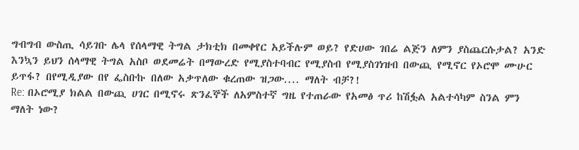ግብግብ ውስጢ ሳይገቡ ሌላ የሰላማዊ ትግል ታክቲክ በመቀየር አይችሉም ወይ? የድሀው ገበሬ ልጅን ለምን ያስጨርሱታል? አንድ እንኳን ይህን ሰላማዊ ትግል አስቦ ወደመሬት በማውረድ የሚያስተባብር የሚያስብ የሚያስገነዝብ በውጪ የሚኖር የኦሮሞ ሙሁር ይጥፋ? በየሚዲያው በየ ፌስቡኩ በለው አቃጥለው ቁረጠው ዝጋው.... ማለት ብቻ?!
Re: በኦሮሚያ ክልል በውጪ ሀገር በሚኖሩ ጽንፈኞች ለአምስተኛ ግዜ የተጠራው የአመፅ ጥሪ ከሽፏል አልተሳካም ስንል ምን ማለት ነው?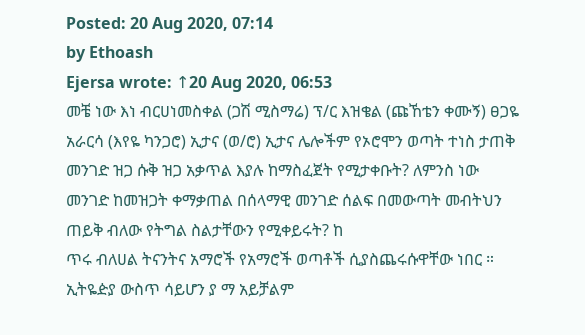Posted: 20 Aug 2020, 07:14
by Ethoash
Ejersa wrote: ↑20 Aug 2020, 06:53
መቼ ነው እነ ብርሀነመስቀል (ጋሽ ሚስማሬ) ፕ/ር እዝቄል (ጩኸቴን ቀሙኝ) ፀጋዬ አራርሳ (እየዬ ካንጋሮ) ኢታና (ወ/ሮ) ኢታና ሌሎችም የኦሮሞን ወጣት ተነስ ታጠቅ መንገድ ዝጋ ሱቅ ዝጋ አቃጥል እያሉ ከማስፈጀት የሚታቀቡት? ለምንስ ነው መንገድ ከመዝጋት ቀማቃጠል በሰላማዊ መንገድ ሰልፍ በመውጣት መብትህን ጠይቅ ብለው የትግል ስልታቸውን የሚቀይሩት? ከ
ጥሩ ብለሀል ትናንትና አማሮች የአማሮች ወጣቶች ሲያስጨሩሱዋቸው ነበር ። ኢትዬዽያ ውስጥ ሳይሆን ያ ማ አይቻልም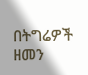በትግሬዎች ዘመን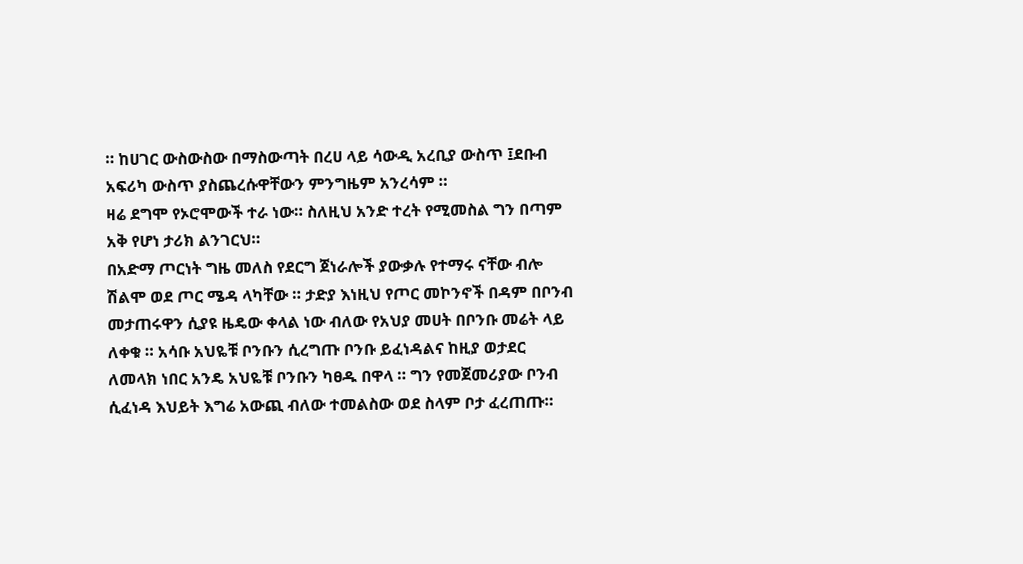። ከሀገር ውስውስው በማስውጣት በረሀ ላይ ሳውዲ አረቢያ ውስጥ ፤ደቡብ አፍሪካ ውስጥ ያስጨረሱዋቸውን ምንግዜም አንረሳም ።
ዛሬ ደግሞ የኦሮሞውች ተራ ነው። ስለዚህ አንድ ተረት የሚመስል ግን በጣም አቅ የሆነ ታሪክ ልንገርህ።
በአድማ ጦርነት ግዜ መለስ የደርግ ጀነራሎች ያውቃሉ የተማሩ ናቸው ብሎ ሽልሞ ወደ ጦር ሜዳ ላካቸው ። ታድያ እነዚህ የጦር መኮንኖች በዳም በቦንብ መታጠሩዋን ሲያዩ ዜዴው ቀላል ነው ብለው የአህያ መሀት በቦንቡ መሬት ላይ ለቀቁ ። አሳቡ አህዬቹ ቦንቡን ሲረግጡ ቦንቡ ይፈነዳልና ከዚያ ወታደር ለመላክ ነበር አንዴ አህዬቹ ቦንቡን ካፀዱ በዋላ ። ግን የመጀመሪያው ቦንብ ሲፈነዳ እህይት እግሬ አውጪ ብለው ተመልስው ወደ ስላም ቦታ ፈረጠጡ።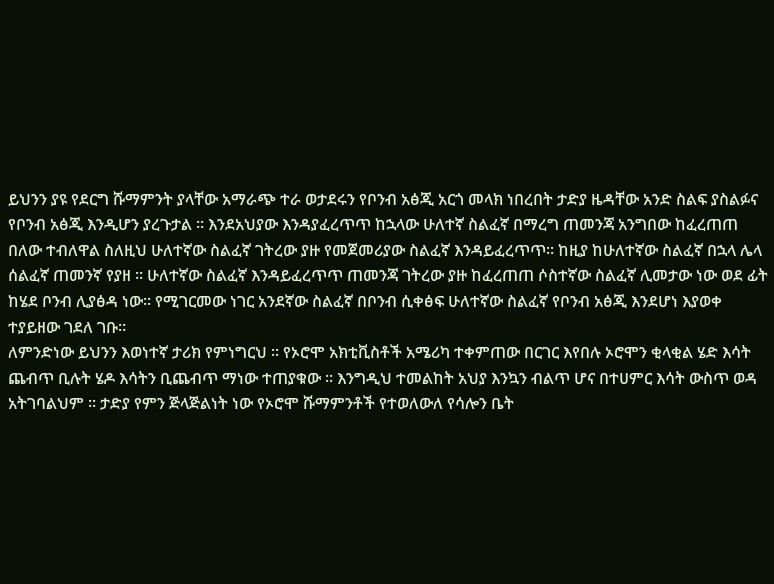ይህንን ያዩ የደርግ ሹማምንት ያላቸው አማራጭ ተራ ወታደሩን የቦንብ አፅጂ አርጎ መላክ ነበረበት ታድያ ዜዳቸው አንድ ስልፍ ያስልፉና የቦንብ አፅጂ እንዲሆን ያረጉታል ። እንደአህያው እንዳያፈረጥጥ ከኋላው ሁለተኛ ስልፈኛ በማረግ ጠመንጃ አንግበው ከፈረጠጠ በለው ተብለዋል ስለዚህ ሁለተኛው ስልፈኛ ገትረው ያዙ የመጀመሪያው ስልፈኛ እንዳይፈረጥጥ። ከዚያ ከሁለተኛው ስልፈኛ በኋላ ሌላ ሰልፈኛ ጠመንኛ የያዘ ። ሁለተኛው ስልፈኛ እንዳይፈረጥጥ ጠመንጃ ገትረው ያዙ ከፈረጠጠ ሶስተኛው ስልፈኛ ሊመታው ነው ወደ ፊት ከሄደ ቦንብ ሊያፅዳ ነው። የሚገርመው ነገር አንደኛው ስልፈኛ በቦንብ ሲቀፅፍ ሁለተኛው ስልፈኛ የቦንብ አፅጂ እንደሆነ እያወቀ ተያይዘው ገደለ ገቡ።
ለምንድነው ይህንን እወነተኛ ታሪክ የምነግርህ ። የኦሮሞ አክቲቪስቶች አሜሪካ ተቀምጠው በርገር እየበሉ ኦሮሞን ቂላቂል ሄድ እሳት ጨብጥ ቢሉት ሄዶ እሳትን ቢጨብጥ ማነው ተጠያቁው ። እንግዲህ ተመልከት አህያ እንኳን ብልጥ ሆና በተሀምር እሳት ውስጥ ወዳ አትገባልህም ። ታድያ የምን ጅላጅልነት ነው የኦሮሞ ሹማምንቶች የተወለውለ የሳሎን ቤት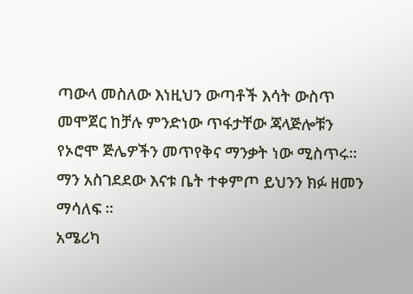ጣውላ መስለው እነዚህን ውጣቶች እሳት ውስጥ መሞጀር ከቻሉ ምንድነው ጥፋታቸው ጃላጅሎቹን የኦሮሞ ጅሌዎችን መጥየቅና ማንቃት ነው ሚስጥሩ። ማን አስገደደው እናቱ ቤት ተቀምጦ ይህንን ክፉ ዘመን ማሳለፍ ።
አሜሪካ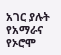አገር ያሉት የአማራና የኦሮሞ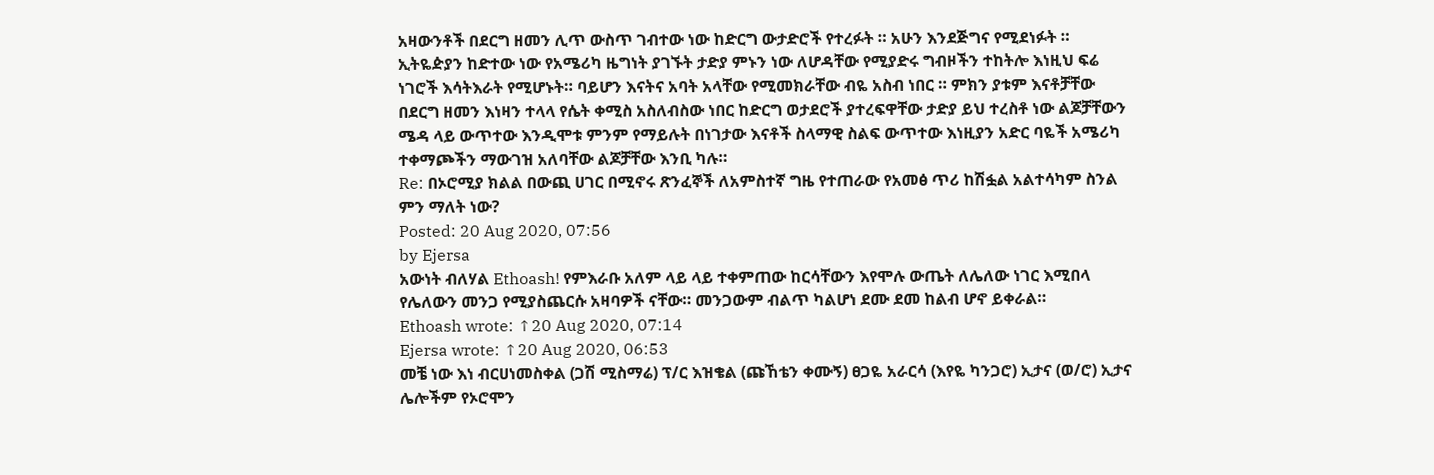አዛውንቶች በደርግ ዘመን ሊጥ ውስጥ ገብተው ነው ከድርግ ውታድሮች የተረፉት ። አሁን እንደጅግና የሚደነፉት ። ኢትዬዽያን ከድተው ነው የአሜሪካ ዜግነት ያገኙት ታድያ ምኑን ነው ለሆዳቸው የሚያድሩ ግብዞችን ተከትሎ እነዚህ ፍሬ ነገሮች እሳትእራት የሚሆኑት። ባይሆን እናትና አባት አላቸው የሚመክራቸው ብዬ አስብ ነበር ። ምክን ያቱም እናቶቻቸው በደርግ ዘመን እነዛን ተላላ የሴት ቀሚስ አስለብስው ነበር ከድርግ ወታደሮች ያተረፍዋቸው ታድያ ይህ ተረስቶ ነው ልጆቻቸውን ሜዳ ላይ ውጥተው እንዲሞቱ ምንም የማይሉት በነገታው እናቶች ስላማዊ ስልፍ ውጥተው እነዚያን አድር ባዬች አሜሪካ ተቀማጮችን ማውገዝ አለባቸው ልጆቻቸው እንቢ ካሉ።
Re: በኦሮሚያ ክልል በውጪ ሀገር በሚኖሩ ጽንፈኞች ለአምስተኛ ግዜ የተጠራው የአመፅ ጥሪ ከሽፏል አልተሳካም ስንል ምን ማለት ነው?
Posted: 20 Aug 2020, 07:56
by Ejersa
አውነት ብለሃል Ethoash! የምእራቡ አለም ላይ ላይ ተቀምጠው ከርሳቸውን እየሞሉ ውጤት ለሌለው ነገር እሚበላ የሌለውን መንጋ የሚያስጨርሱ አዛባዎች ናቸው። መንጋውም ብልጥ ካልሆነ ደሙ ደመ ከልብ ሆኖ ይቀራል።
Ethoash wrote: ↑20 Aug 2020, 07:14
Ejersa wrote: ↑20 Aug 2020, 06:53
መቼ ነው እነ ብርሀነመስቀል (ጋሽ ሚስማሬ) ፕ/ር እዝቄል (ጩኸቴን ቀሙኝ) ፀጋዬ አራርሳ (እየዬ ካንጋሮ) ኢታና (ወ/ሮ) ኢታና ሌሎችም የኦሮሞን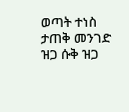ወጣት ተነስ ታጠቅ መንገድ ዝጋ ሱቅ ዝጋ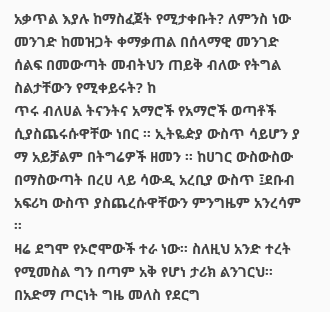አቃጥል እያሉ ከማስፈጀት የሚታቀቡት? ለምንስ ነው መንገድ ከመዝጋት ቀማቃጠል በሰላማዊ መንገድ ሰልፍ በመውጣት መብትህን ጠይቅ ብለው የትግል ስልታቸውን የሚቀይሩት? ከ
ጥሩ ብለሀል ትናንትና አማሮች የአማሮች ወጣቶች ሲያስጨሩሱዋቸው ነበር ። ኢትዬዽያ ውስጥ ሳይሆን ያ ማ አይቻልም በትግሬዎች ዘመን ። ከሀገር ውስውስው በማስውጣት በረሀ ላይ ሳውዲ አረቢያ ውስጥ ፤ደቡብ አፍሪካ ውስጥ ያስጨረሱዋቸውን ምንግዜም አንረሳም ።
ዛሬ ደግሞ የኦሮሞውች ተራ ነው። ስለዚህ አንድ ተረት የሚመስል ግን በጣም አቅ የሆነ ታሪክ ልንገርህ።
በአድማ ጦርነት ግዜ መለስ የደርግ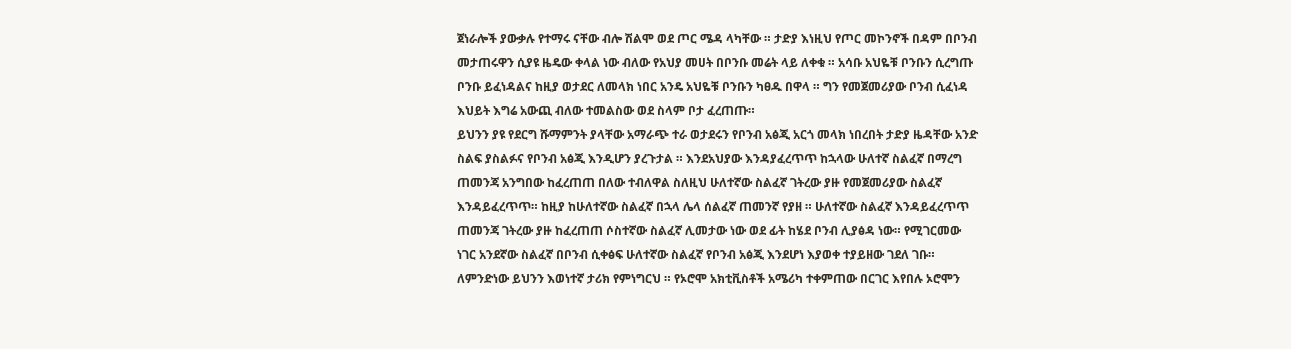ጀነራሎች ያውቃሉ የተማሩ ናቸው ብሎ ሽልሞ ወደ ጦር ሜዳ ላካቸው ። ታድያ እነዚህ የጦር መኮንኖች በዳም በቦንብ መታጠሩዋን ሲያዩ ዜዴው ቀላል ነው ብለው የአህያ መሀት በቦንቡ መሬት ላይ ለቀቁ ። አሳቡ አህዬቹ ቦንቡን ሲረግጡ ቦንቡ ይፈነዳልና ከዚያ ወታደር ለመላክ ነበር አንዴ አህዬቹ ቦንቡን ካፀዱ በዋላ ። ግን የመጀመሪያው ቦንብ ሲፈነዳ እህይት እግሬ አውጪ ብለው ተመልስው ወደ ስላም ቦታ ፈረጠጡ።
ይህንን ያዩ የደርግ ሹማምንት ያላቸው አማራጭ ተራ ወታደሩን የቦንብ አፅጂ አርጎ መላክ ነበረበት ታድያ ዜዳቸው አንድ ስልፍ ያስልፉና የቦንብ አፅጂ እንዲሆን ያረጉታል ። እንደአህያው እንዳያፈረጥጥ ከኋላው ሁለተኛ ስልፈኛ በማረግ ጠመንጃ አንግበው ከፈረጠጠ በለው ተብለዋል ስለዚህ ሁለተኛው ስልፈኛ ገትረው ያዙ የመጀመሪያው ስልፈኛ እንዳይፈረጥጥ። ከዚያ ከሁለተኛው ስልፈኛ በኋላ ሌላ ሰልፈኛ ጠመንኛ የያዘ ። ሁለተኛው ስልፈኛ እንዳይፈረጥጥ ጠመንጃ ገትረው ያዙ ከፈረጠጠ ሶስተኛው ስልፈኛ ሊመታው ነው ወደ ፊት ከሄደ ቦንብ ሊያፅዳ ነው። የሚገርመው ነገር አንደኛው ስልፈኛ በቦንብ ሲቀፅፍ ሁለተኛው ስልፈኛ የቦንብ አፅጂ እንደሆነ እያወቀ ተያይዘው ገደለ ገቡ።
ለምንድነው ይህንን እወነተኛ ታሪክ የምነግርህ ። የኦሮሞ አክቲቪስቶች አሜሪካ ተቀምጠው በርገር እየበሉ ኦሮሞን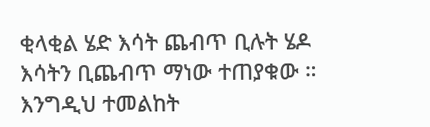ቂላቂል ሄድ እሳት ጨብጥ ቢሉት ሄዶ እሳትን ቢጨብጥ ማነው ተጠያቁው ። እንግዲህ ተመልከት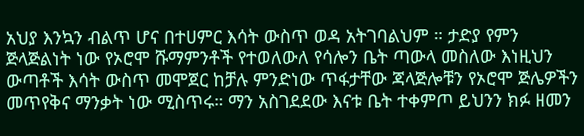አህያ እንኳን ብልጥ ሆና በተሀምር እሳት ውስጥ ወዳ አትገባልህም ። ታድያ የምን ጅላጅልነት ነው የኦሮሞ ሹማምንቶች የተወለውለ የሳሎን ቤት ጣውላ መስለው እነዚህን ውጣቶች እሳት ውስጥ መሞጀር ከቻሉ ምንድነው ጥፋታቸው ጃላጅሎቹን የኦሮሞ ጅሌዎችን መጥየቅና ማንቃት ነው ሚስጥሩ። ማን አስገደደው እናቱ ቤት ተቀምጦ ይህንን ክፉ ዘመን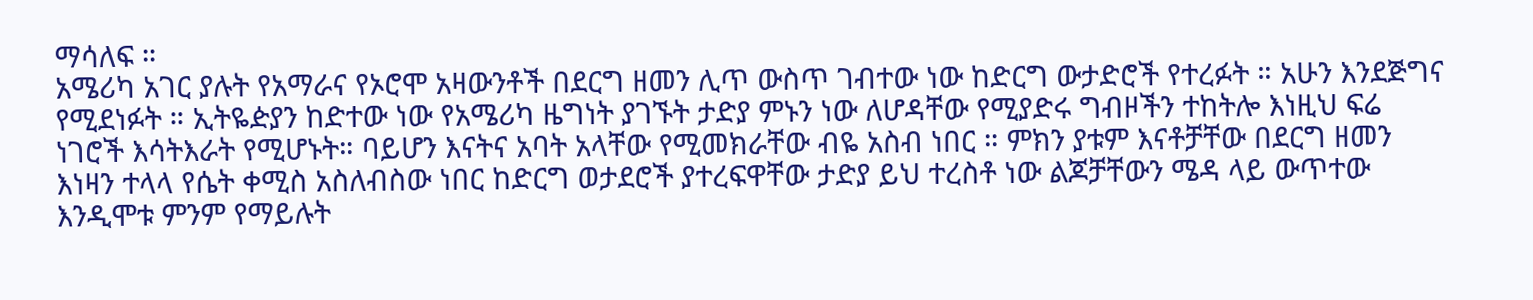ማሳለፍ ።
አሜሪካ አገር ያሉት የአማራና የኦሮሞ አዛውንቶች በደርግ ዘመን ሊጥ ውስጥ ገብተው ነው ከድርግ ውታድሮች የተረፉት ። አሁን እንደጅግና የሚደነፉት ። ኢትዬዽያን ከድተው ነው የአሜሪካ ዜግነት ያገኙት ታድያ ምኑን ነው ለሆዳቸው የሚያድሩ ግብዞችን ተከትሎ እነዚህ ፍሬ ነገሮች እሳትእራት የሚሆኑት። ባይሆን እናትና አባት አላቸው የሚመክራቸው ብዬ አስብ ነበር ። ምክን ያቱም እናቶቻቸው በደርግ ዘመን እነዛን ተላላ የሴት ቀሚስ አስለብስው ነበር ከድርግ ወታደሮች ያተረፍዋቸው ታድያ ይህ ተረስቶ ነው ልጆቻቸውን ሜዳ ላይ ውጥተው እንዲሞቱ ምንም የማይሉት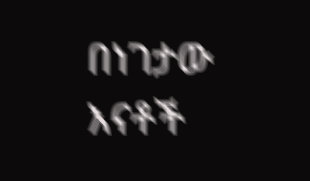በነገታው እናቶች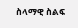ስላማዊ ስልፍ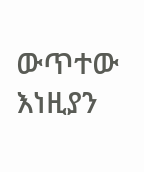ውጥተው እነዚያን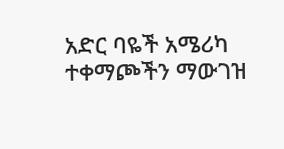አድር ባዬች አሜሪካ ተቀማጮችን ማውገዝ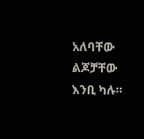አለባቸው ልጆቻቸው እንቢ ካሉ።